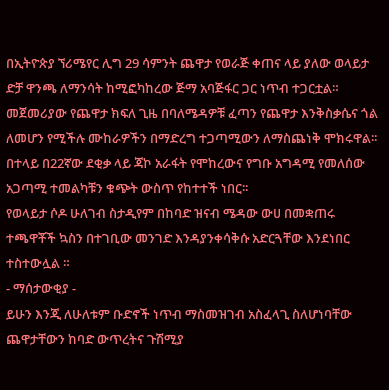በኢትዮጵያ ኘሪሜየር ሊግ 29 ሳምንት ጨዋታ የወራጅ ቀጠና ላይ ያለው ወላይታ ድቻ ዋንጫ ለማንሳት ከሚፎካከረው ጅማ አባጅፋር ጋር ነጥብ ተጋርቷል።
መጀመሪያው የጨዋታ ክፍለ ጊዜ በባለሜዳዎቹ ፈጣን የጨዋታ እንቅስቃሴና ጎል ለመሆን የሚችሉ ሙከራዎችን በማድረግ ተጋጣሚውን ለማስጨነቅ ሞክሩዋል፡፡
በተላይ በ22ኛው ደቂቃ ላይ ጃኮ አራፋት የሞከረውና የግቡ አግዳሚ የመለሰው አጋጣሚ ተመልካቹን ቁጭት ውስጥ የከተተች ነበር፡፡
የወላይታ ሶዶ ሁለገብ ስታዲየም በከባድ ዝናብ ሜዳው ውሀ በመቋጠሩ ተጫዋቾች ኳስን በተገቢው መንገድ እንዳያንቀሳቅሱ አድርጓቸው እንደነበር ተስተውሏል ።
- ማሰታውቂያ -
ይሁን እንጂ ለሁለቱም ቡድኖች ነጥብ ማስመዝገብ አስፈላጊ ስለሆነባቸው ጨዋታቸውን ከባድ ውጥረትና ጉሽሚያ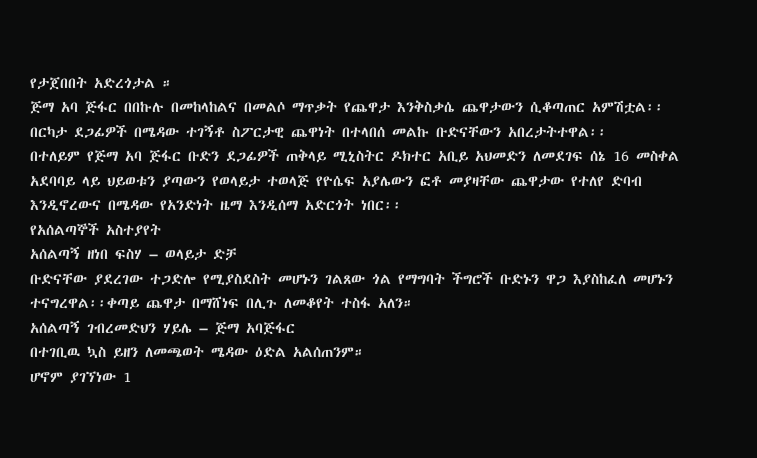የታጀበበት አድረጎታል ።
ጅማ አባ ጅፋር በበኩሉ በመከላከልና በመልሶ ማጥቃት የጨዋታ እንቅስቃሴ ጨዋታውን ሲቆጣጠር አምሽቷል፡፡
በርካታ ደጋፊዎች በሜዳው ተገኝቶ ስፖርታዊ ጨዋነት በተላበሰ መልኩ ቡድናቸውን አበረታትተዋል፡፡
በተለይም የጅማ አባ ጅፋር ቡድን ደጋፊዎች ጠቅላይ ሚኒስትር ዶክተር አቢይ አህመድን ለመደገፍ ሰኔ 16 መስቀል አደባባይ ላይ ህይወቱን ያጣውን የወላይታ ተወላጅ የዮሴፍ አያሌውን ፎቶ መያዛቸው ጨዋታው የተለየ ድባብ እንዲኖረውና በሜዳው የአንድነት ዜማ እንዲሰማ አድርጎት ነበር፡፡
የአሰልጣኞች አስተያየት
አሰልጣኝ ዘነበ ፍስሃ – ወላይታ ድቻ
ቡድናቸው ያደረገው ተጋድሎ የሚያስደስት መሆኑን ገልጸው ጎል የማግባት ችግሮች ቡድኑን ዋጋ እያስከፈለ መሆኑን ተናግረዋል፡፡ቀጣይ ጨዋታ በማሸነፍ በሊጉ ለመቆየት ተስፋ አለን።
አሰልጣኝ ገብረመድህን ሃይሌ – ጅማ አባጅፋር
በተገቢዉ ኳስ ይዘን ለመጫወት ሜዳው ዕድል አልሰጠንም።
ሆኖም ያገኘነው 1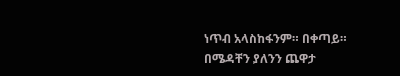ነጥብ አላስከፋንም። በቀጣይ። በሜዳቸን ያለንን ጨዋታ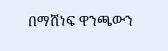በማሸነፍ ዋንጫውን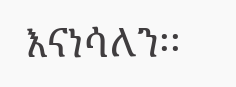እናነሳለን፡፡